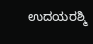ಉದಯರಶ್ಮಿ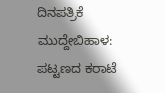ದಿನಪತ್ರಿಕೆ
ಮುದ್ದೇಬಿಹಾಳ: ಪಟ್ಟಣದ ಕರಾಟೆ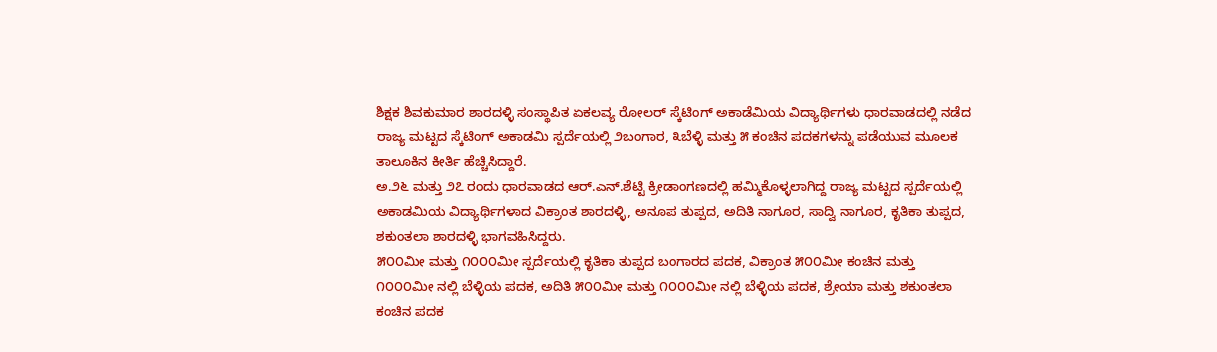ಶಿಕ್ಷಕ ಶಿವಕುಮಾರ ಶಾರದಳ್ಳಿ ಸಂಸ್ಥಾಪಿತ ಏಕಲವ್ಯ ರೋಲರ್ ಸ್ಕೆಟಿಂಗ್ ಅಕಾಡೆಮಿಯ ವಿದ್ಯಾರ್ಥಿಗಳು ಧಾರವಾಡದಲ್ಲಿ ನಡೆದ ರಾಜ್ಯ ಮಟ್ಟದ ಸ್ಕೆಟಿಂಗ್ ಅಕಾಡಮಿ ಸ್ಪರ್ದೆಯಲ್ಲಿ ೨ಬಂಗಾರ, ೩ಬೆಳ್ಳಿ ಮತ್ತು ೫ ಕಂಚಿನ ಪದಕಗಳನ್ನು ಪಡೆಯುವ ಮೂಲಕ ತಾಲೂಕಿನ ಕೀರ್ತಿ ಹೆಚ್ಚಿಸಿದ್ದಾರೆ.
ಅ.೨೬ ಮತ್ತು ೨೭ ರಂದು ಧಾರವಾಡದ ಆರ್.ಎನ್.ಶೆಟ್ಟಿ ಕ್ರೀಡಾಂಗಣದಲ್ಲಿ ಹಮ್ಮಿಕೊಳ್ಳಲಾಗಿದ್ದ ರಾಜ್ಯ ಮಟ್ಟದ ಸ್ಪರ್ದೆಯಲ್ಲಿ ಅಕಾಡಮಿಯ ವಿದ್ಯಾರ್ಥಿಗಳಾದ ವಿಕ್ರಾಂತ ಶಾರದಳ್ಳಿ, ಅನೂಪ ತುಪ್ಪದ, ಅದಿತಿ ನಾಗೂರ, ಸಾದ್ವಿ ನಾಗೂರ, ಕೃತಿಕಾ ತುಪ್ಪದ, ಶಕುಂತಲಾ ಶಾರದಳ್ಳಿ ಭಾಗವಹಿಸಿದ್ದರು.
೫೦೦ಮೀ ಮತ್ತು ೧೦೦೦ಮೀ ಸ್ಪರ್ದೆಯಲ್ಲಿ ಕೃತಿಕಾ ತುಪ್ಪದ ಬಂಗಾರದ ಪದಕ, ವಿಕ್ರಾಂತ ೫೦೦ಮೀ ಕಂಚಿನ ಮತ್ತು ೧೦೦೦ಮೀ ನಲ್ಲಿ ಬೆಳ್ಳಿಯ ಪದಕ, ಅದಿತಿ ೫೦೦ಮೀ ಮತ್ತು ೧೦೦೦ಮೀ ನಲ್ಲಿ ಬೆಳ್ಳಿಯ ಪದಕ, ಶ್ರೇಯಾ ಮತ್ತು ಶಕುಂತಲಾ ಕಂಚಿನ ಪದಕ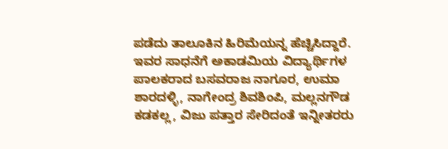ಪಡೆದು ತಾಲೂಕಿನ ಹಿರಿಮೆಯನ್ನ ಹೆಚ್ಚಿಸಿದ್ದಾರೆ.
ಇವರ ಸಾಧನೆಗೆ ಅಕಾಡಮಿಯ ವಿದ್ಯಾರ್ಥಿಗಳ ಪಾಲಕರಾದ ಬಸವರಾಜ ನಾಗೂರ, ಉಮಾ ಶಾರದಳ್ಳಿ, ನಾಗೇಂದ್ರ ಶಿವಶಿಂಪಿ, ಮಲ್ಲನಗೌಡ ಕಡಕಲ್ಲ, ವಿಜು ಪತ್ತಾರ ಸೇರಿದಂತೆ ಇನ್ನೀತರರು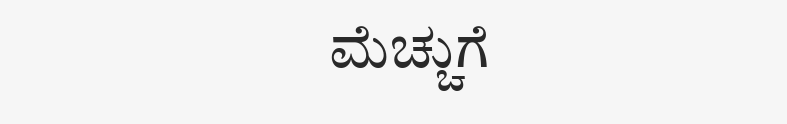ಮೆಚ್ಚುಗೆ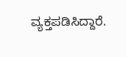ವ್ಯಕ್ತಪಡಿಸಿದ್ದಾರೆ.